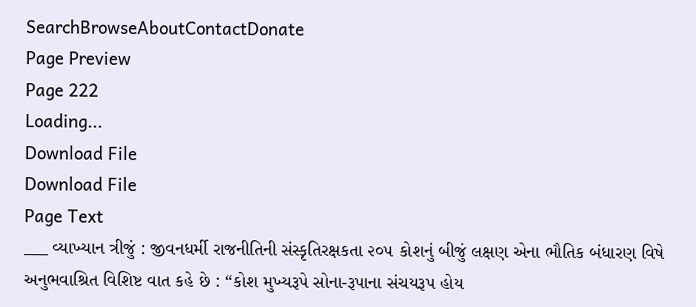SearchBrowseAboutContactDonate
Page Preview
Page 222
Loading...
Download File
Download File
Page Text
___ વ્યાખ્યાન ત્રીજું : જીવનધર્મી રાજનીતિની સંસ્કૃતિરક્ષકતા ૨૦૫ કોશનું બીજું લક્ષણ એના ભૌતિક બંધારણ વિષે અનુભવાશ્રિત વિશિષ્ટ વાત કહે છે : “કોશ મુખ્યરૂપે સોના-રૂપાના સંચયરૂપ હોય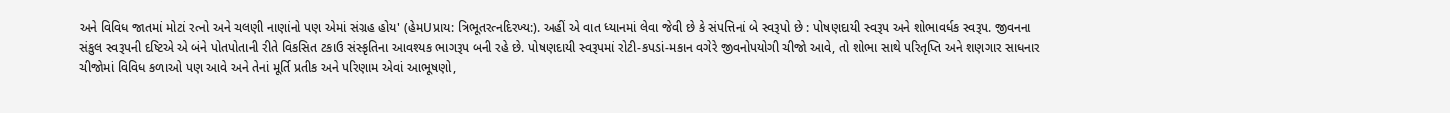અને વિવિધ જાતમાં મોટાં રત્નો અને ચલણી નાણાંનો પણ એમાં સંગ્રહ હોય' (હેમUપ્રાય: ત્રિભૂતરત્નદિરખ્ય:). અહીં એ વાત ધ્યાનમાં લેવા જેવી છે કે સંપત્તિનાં બે સ્વરૂપો છે : પોષણદાયી સ્વરૂપ અને શોભાવર્ધક સ્વરૂપ. જીવનના સંકુલ સ્વરૂપની દષ્ટિએ એ બંને પોતપોતાની રીતે વિકસિત ટકાઉ સંસ્કૃતિના આવશ્યક ભાગરૂપ બની રહે છે. પોષણદાયી સ્વરૂપમાં રોટી-કપડાં-મકાન વગેરે જીવનોપયોગી ચીજો આવે, તો શોભા સાથે પરિતૃપ્તિ અને શણગાર સાધનાર ચીજોમાં વિવિધ કળાઓ પણ આવે અને તેનાં મૂર્તિ પ્રતીક અને પરિણામ એવાં આભૂષણો,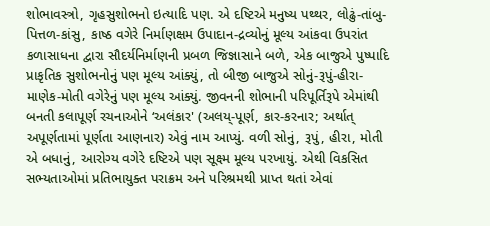શોભાવસ્ત્રો, ગૃહસુશોભનો ઇત્યાદિ પણ. એ દષ્ટિએ મનુષ્ય પથ્થર, લોઢું-તાંબુ-પિત્તળ-કાંસુ, કાષ્ઠ વગેરે નિર્માણક્ષમ ઉપાદાન-દ્રવ્યોનું મૂલ્ય આંકવા ઉપરાંત કળાસાધના દ્વારા સૌદર્યનિર્માણની પ્રબળ જિજ્ઞાસાને બળે, એક બાજુએ પુષ્પાદિ પ્રાકૃતિક સુશોભનોનું પણ મૂલ્ય આંક્યું, તો બીજી બાજુએ સોનું-રૂપું-હીરા-માણેક-મોતી વગેરેનું પણ મૂલ્ય આંક્યું. જીવનની શોભાની પરિપૂર્તિરૂપે એમાંથી બનતી કલાપૂર્ણ રચનાઓને ‘અલંકાર' (અલય્-પૂર્ણ, કાર-કરનાર; અર્થાત્ અપૂર્ણતામાં પૂર્ણતા આણનાર) એવું નામ આપ્યું. વળી સોનું, રૂપું, હીરા, મોતી એ બધાનું, આરોગ્ય વગેરે દષ્ટિએ પણ સૂક્ષ્મ મૂલ્ય પરખાયું. એથી વિકસિત સભ્યતાઓમાં પ્રતિભાયુક્ત પરાક્રમ અને પરિશ્રમથી પ્રાપ્ત થતાં એવાં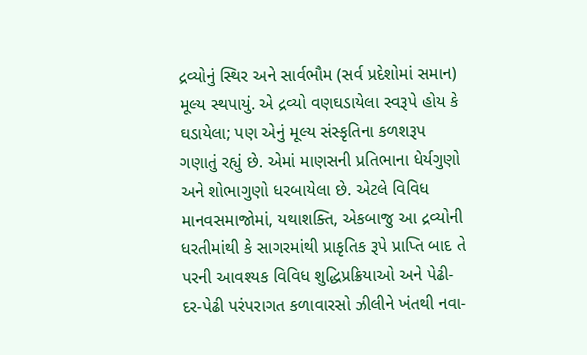દ્રવ્યોનું સ્થિર અને સાર્વભૌમ (સર્વ પ્રદેશોમાં સમાન) મૂલ્ય સ્થપાયું. એ દ્રવ્યો વણઘડાયેલા સ્વરૂપે હોય કે ઘડાયેલા; પણ એનું મૂલ્ય સંસ્કૃતિના કળશરૂપ ગણાતું રહ્યું છે. એમાં માણસની પ્રતિભાના ધેર્યગુણો અને શોભાગુણો ધરબાયેલા છે. એટલે વિવિધ માનવસમાજોમાં, યથાશક્તિ, એકબાજુ આ દ્રવ્યોની ધરતીમાંથી કે સાગરમાંથી પ્રાકૃતિક રૂપે પ્રાપ્તિ બાદ તે પરની આવશ્યક વિવિધ શુદ્ધિપ્રક્રિયાઓ અને પેઢી-દર-પેઢી પરંપરાગત કળાવારસો ઝીલીને ખંતથી નવા-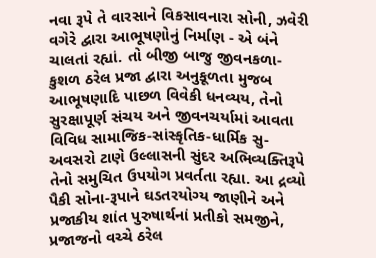નવા રૂપે તે વારસાને વિકસાવનારા સોની, ઝવેરી વગેરે દ્વારા આભૂષણોનું નિર્માણ - એ બંને ચાલતાં રહ્યાં. તો બીજી બાજુ જીવનકળા-કુશળ ઠરેલ પ્રજા દ્વારા અનુકૂળતા મુજબ આભૂષણાદિ પાછળ વિવેકી ધનવ્યય, તેનો સુરક્ષાપૂર્ણ સંચય અને જીવનચર્યામાં આવતા વિવિધ સામાજિક-સાંસ્કૃતિક-ધાર્મિક સુ-અવસરો ટાણે ઉલ્લાસની સુંદર અભિવ્યક્તિરૂપે તેનો સમુચિત ઉપયોગ પ્રવર્તતા રહ્યા. આ દ્રવ્યો પૈકી સોના-રૂપાને ઘડતરયોગ્ય જાણીને અને પ્રજાકીય શાંત પુરુષાર્થનાં પ્રતીકો સમજીને, પ્રજાજનો વચ્ચે ઠરેલ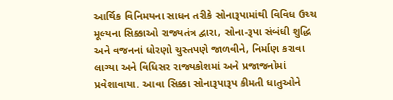આર્થિક વિનિમયના સાધન તરીકે સોનારૂપામાંથી વિવિધ ઉચ્ચ મૂલ્યના સિક્કાઓ રાજ્યતંત્ર દ્વારા, સોના-રૂપા સંબંધી શુદ્ધિ અને વજનનાં ધોરણો ચુસ્તપણે જાળવીને, નિર્માણ કરાવા લાગ્યા અને વિધિસર રાજ્યકોશમાં અને પ્રજાજનોમાં પ્રવેશાવાયા. આવા સિક્કા સોનારૂપારૂપ કીમતી ધાતુઓને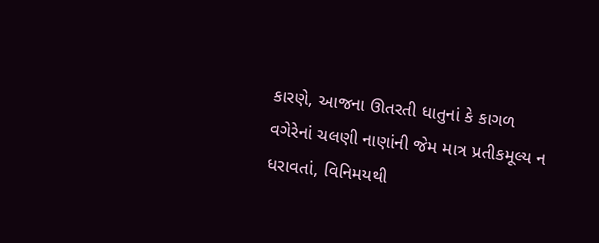કારણે, આજના ઊતરતી ધાતુનાં કે કાગળ વગેરેનાં ચલણી નાણાંની જેમ માત્ર પ્રતીકમૂલ્ય ન ધરાવતાં, વિનિમયથી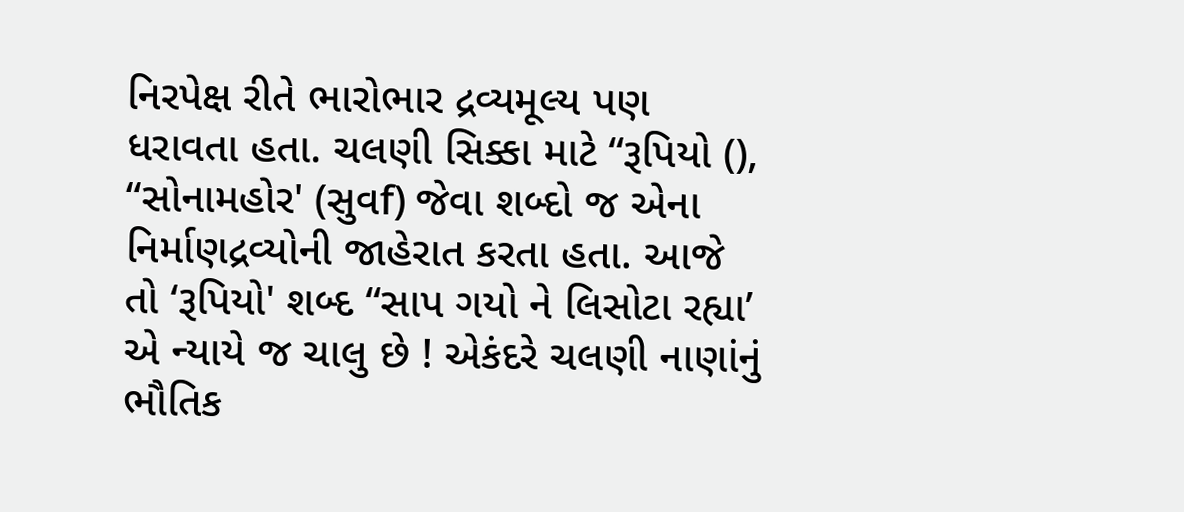નિરપેક્ષ રીતે ભારોભાર દ્રવ્યમૂલ્ય પણ ધરાવતા હતા. ચલણી સિક્કા માટે “રૂપિયો (), “સોનામહોર' (સુવf) જેવા શબ્દો જ એના નિર્માણદ્રવ્યોની જાહેરાત કરતા હતા. આજે તો ‘રૂપિયો' શબ્દ “સાપ ગયો ને લિસોટા રહ્યા’ એ ન્યાયે જ ચાલુ છે ! એકંદરે ચલણી નાણાંનું ભૌતિક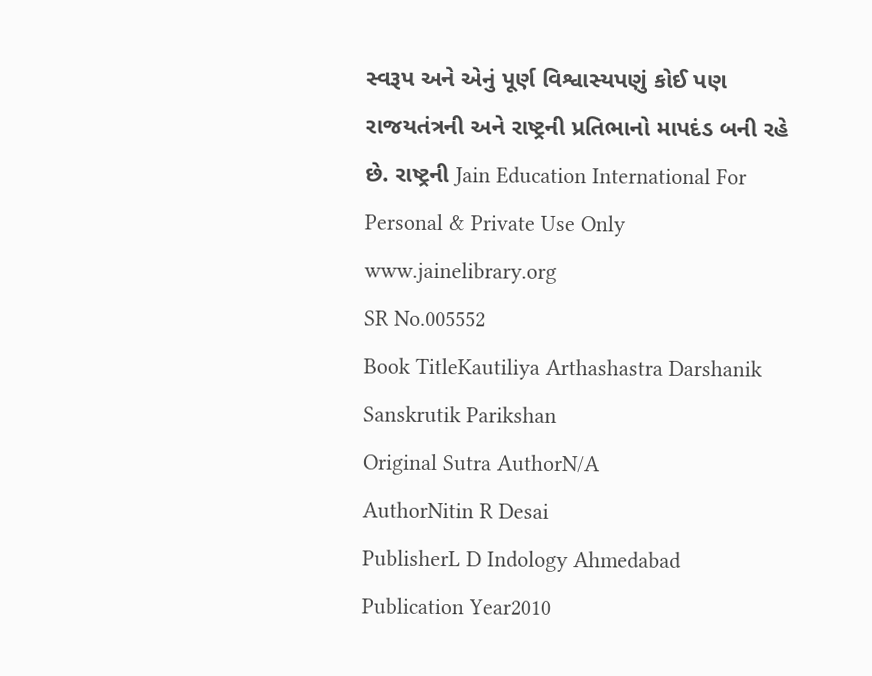સ્વરૂપ અને એનું પૂર્ણ વિશ્વાસ્યપણું કોઈ પણ રાજયતંત્રની અને રાષ્ટ્રની પ્રતિભાનો માપદંડ બની રહે છે. રાષ્ટ્રની Jain Education International For Personal & Private Use Only www.jainelibrary.org
SR No.005552
Book TitleKautiliya Arthashastra Darshanik Sanskrutik Parikshan
Original Sutra AuthorN/A
AuthorNitin R Desai
PublisherL D Indology Ahmedabad
Publication Year2010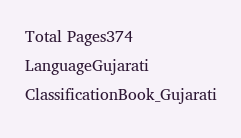Total Pages374
LanguageGujarati
ClassificationBook_Gujarati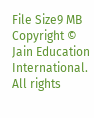File Size9 MB
Copyright © Jain Education International. All rights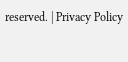reserved. | Privacy Policy